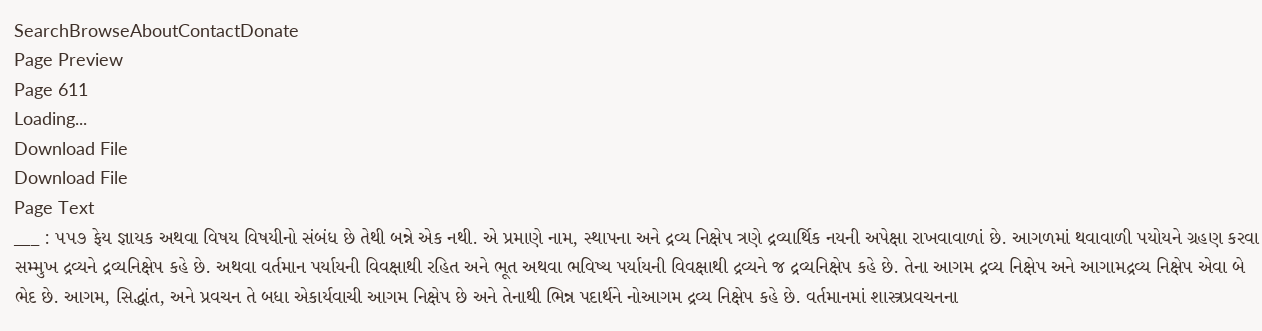SearchBrowseAboutContactDonate
Page Preview
Page 611
Loading...
Download File
Download File
Page Text
___ : ૫૫૭ ફેય જ્ઞાયક અથવા વિષય વિષયીનો સંબંધ છે તેથી બન્ને એક નથી. એ પ્રમાણે નામ, સ્થાપના અને દ્રવ્ય નિક્ષેપ ત્રણે દ્રવ્યાર્થિક નયની અપેક્ષા રાખવાવાળાં છે. આગળમાં થવાવાળી પયોયને ગ્રહણ કરવા સમ્મુખ દ્રવ્યને દ્રવ્યનિક્ષેપ કહે છે. અથવા વર્તમાન પર્યાયની વિવક્ષાથી રહિત અને ભૂત અથવા ભવિષ્ય પર્યાયની વિવક્ષાથી દ્રવ્યને જ દ્રવ્યનિક્ષેપ કહે છે. તેના આગમ દ્રવ્ય નિક્ષેપ અને આગામદ્રવ્ય નિક્ષેપ એવા બે ભેદ છે. આગમ, સિદ્ધાંત, અને પ્રવચન તે બધા એકાર્યવાચી આગમ નિક્ષેપ છે અને તેનાથી ભિન્ન પદાર્થને નોઆગમ દ્રવ્ય નિક્ષેપ કહે છે. વર્તમાનમાં શાસ્ત્રપ્રવચનના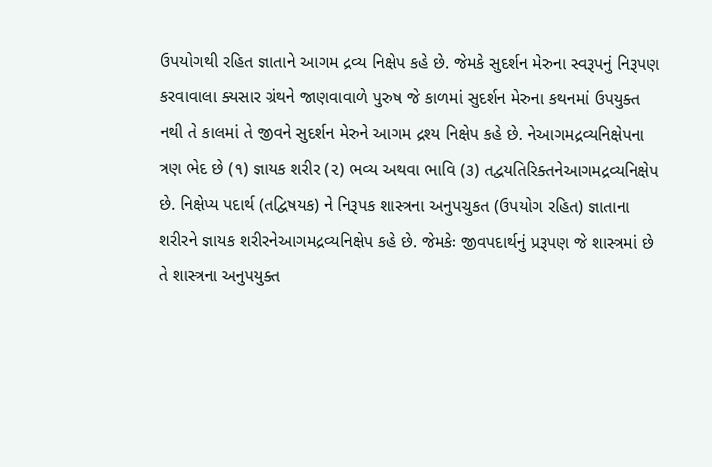ઉપયોગથી રહિત જ્ઞાતાને આગમ દ્રવ્ય નિક્ષેપ કહે છે. જેમકે સુદર્શન મેરુના સ્વરૂપનું નિરૂપણ કરવાવાલા ક્યસાર ગ્રંથને જાણવાવાળે પુરુષ જે કાળમાં સુદર્શન મેરુના કથનમાં ઉપયુક્ત નથી તે કાલમાં તે જીવને સુદર્શન મેરુને આગમ દ્રશ્ય નિક્ષેપ કહે છે. નેઆગમદ્રવ્યનિક્ષેપના ત્રણ ભેદ છે (૧) જ્ઞાયક શરીર (૨) ભવ્ય અથવા ભાવિ (૩) તદ્વયતિરિક્તનેઆગમદ્રવ્યનિક્ષેપ છે. નિક્ષેપ્ય પદાર્થ (તદ્વિષયક) ને નિરૂપક શાસ્ત્રના અનુપચુકત (ઉપયોગ રહિત) જ્ઞાતાના શરીરને જ્ઞાયક શરીરનેઆગમદ્રવ્યનિક્ષેપ કહે છે. જેમકેઃ જીવપદાર્થનું પ્રરૂપણ જે શાસ્ત્રમાં છે તે શાસ્ત્રના અનુપયુક્ત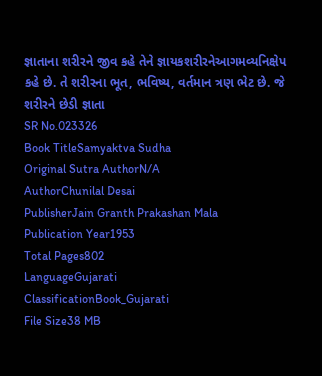જ્ઞાતાના શરીરને જીવ કહે તેને જ્ઞાયકશરીરનેઆગમવ્યનિક્ષેપ કહે છે. તે શરીરના ભૂત, ભવિષ્ય, વર્તમાન ત્રણ ભેટ છે. જે શરીરને છેડી જ્ઞાતા
SR No.023326
Book TitleSamyaktva Sudha
Original Sutra AuthorN/A
AuthorChunilal Desai
PublisherJain Granth Prakashan Mala
Publication Year1953
Total Pages802
LanguageGujarati
ClassificationBook_Gujarati
File Size38 MB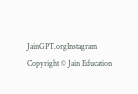JainGPT.orgInstagram
Copyright © Jain Education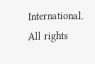International. All rights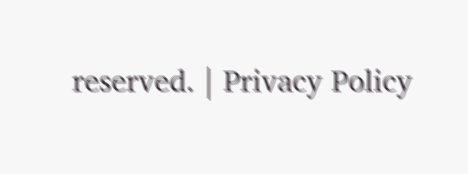reserved. | Privacy Policy